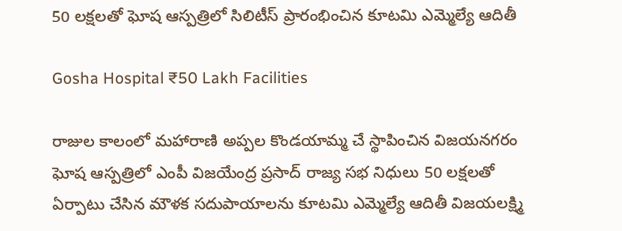50 లక్షలతో ఘోష ఆస్ప‌త్రిలో సిలిటీస్‌ ప్రారంభించిన కూట‌మి ఎమ్మెల్యే ఆదితీ

Gosha Hospital ₹50 Lakh Facilities

రాజుల కాలంలో మ‌హారాణి అప్ప‌ల కొండ‌యామ్మ చే స్థాపించిన విజ‌య‌న‌గ‌రం ఘోష ఆస్ప‌త్రిలో ఎంపీ విజ‌యేంద్ర ప్ర‌సాద్ రాజ్య స‌భ నిధులు 50 ల‌క్ష‌ల‌తో ఏర్పాటు చేసిన మౌళ‌క స‌దుపాయాల‌ను కూటమి ఎమ్మెల్యే ఆదితీ విజ‌య‌లక్ష్మి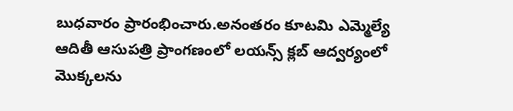బుధ‌వారం ప్రారంభించారు.అనంత‌రం కూట‌మి ఎమ్మెల్యే ఆదితీ ఆసుపత్రి ప్రాంగణంలో లయన్స్ క్లబ్ ఆద్వర్యంలో మొక్కలను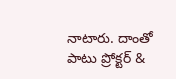నాటారు. దాంతో పాటు ప్రోక్టర్ &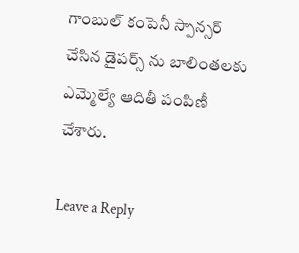గాంబుల్ కంపెనీ స్పాన్సర్ చేసిన డైపర్స్ ను బాలింతలకు ఎమ్మెల్యే ఆదితీ పంపిణీ చేశారు.

Leave a Reply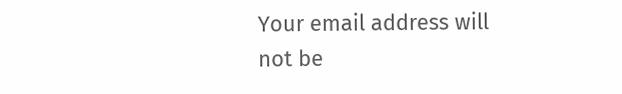Your email address will not be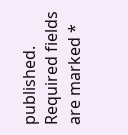published. Required fields are marked *